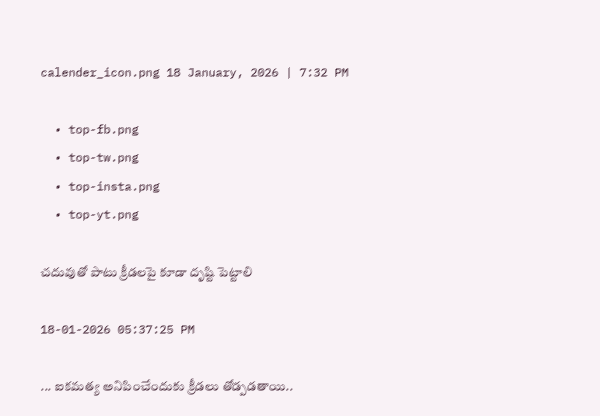calender_icon.png 18 January, 2026 | 7:32 PM

  • top-fb.png
  • top-tw.png
  • top-insta.png
  • top-yt.png

చదువుతో పాటు క్రీడలపై కూడా దృష్టి పెట్టాలి

18-01-2026 05:37:25 PM

... ఐకమత్య అనిపించేందుకు క్రీడలు తోడ్పడతాయి..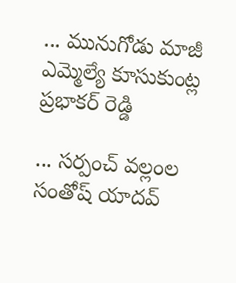... మునుగోడు మాజీ ఎమ్మెల్యే కూసుకుంట్ల ప్రభాకర్ రెడ్డి

... సర్పంచ్ వల్లంల సంతోష్ యాదవ్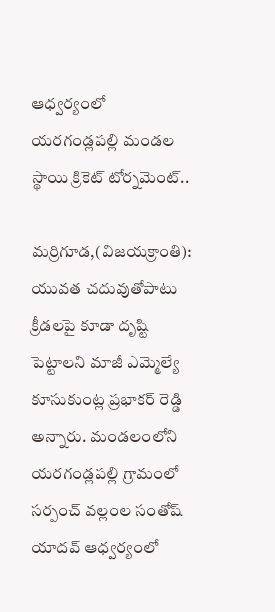ఆధ్వర్యంలో యరగండ్లపల్లి మండల స్థాయి క్రికెట్ టోర్నమెంట్..

మర్రిగూడ,(విజయక్రాంతి): యువత చదువుతోపాటు క్రీడలపై కూడా దృష్టి పెట్టాలని మాజీ ఎమ్మెల్యే కూసుకుంట్ల ప్రభాకర్ రెడ్డి అన్నారు. మండలంలోని యరగండ్లపల్లి గ్రామంలో సర్పంచ్ వల్లంల సంతోష్ యాదవ్ ఆధ్వర్యంలో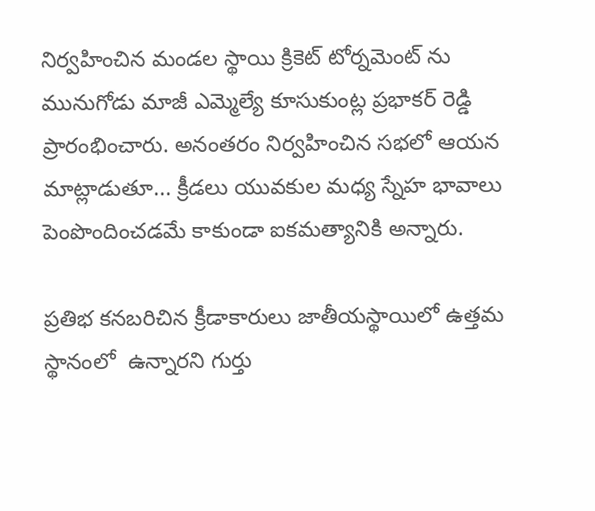నిర్వహించిన మండల స్థాయి క్రికెట్ టోర్నమెంట్ ను మునుగోడు మాజీ ఎమ్మెల్యే కూసుకుంట్ల ప్రభాకర్ రెడ్డి ప్రారంభించారు. అనంతరం నిర్వహించిన సభలో ఆయన మాట్లాడుతూ... క్రీడలు యువకుల మధ్య స్నేహ భావాలు పెంపొందించడమే కాకుండా ఐకమత్యానికి అన్నారు.

ప్రతిభ కనబరిచిన క్రీడాకారులు జాతీయస్థాయిలో ఉత్తమ స్థానంలో  ఉన్నారని గుర్తు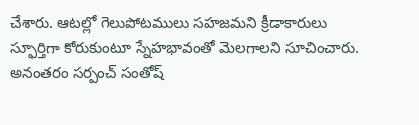చేశారు. ఆటల్లో గెలుపోటములు సహజమని క్రీడాకారులు స్ఫూర్తిగా కోరుకుంటూ స్నేహభావంతో మెలగాలని సూచించారు. అనంతరం సర్పంచ్ సంతోష్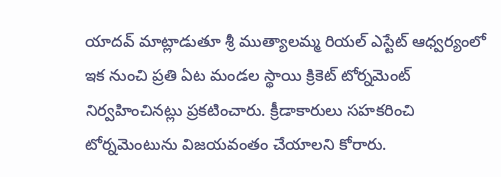యాదవ్ మాట్లాడుతూ శ్రీ ముత్యాలమ్మ రియల్ ఎస్టేట్ ఆధ్వర్యంలో ఇక నుంచి ప్రతి ఏట మండల స్థాయి క్రికెట్ టోర్నమెంట్ నిర్వహించినట్లు ప్రకటించారు. క్రీడాకారులు సహకరించి టోర్నమెంటును విజయవంతం చేయాలని కోరారు.